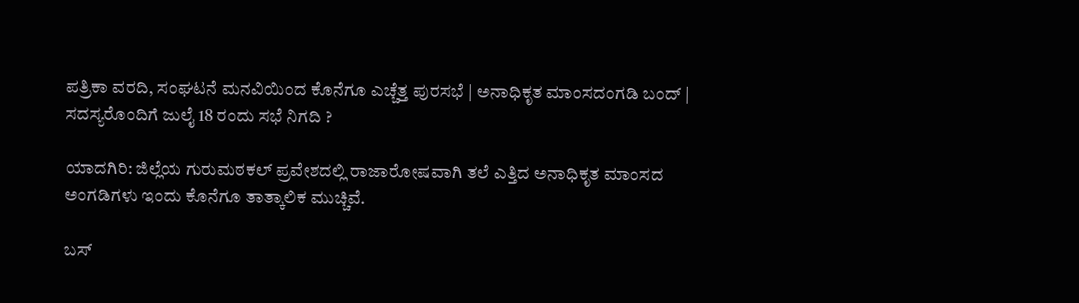ಪತ್ರಿಕಾ ವರದಿ, ಸಂಘಟನೆ ಮನವಿಯಿಂದ ಕೊನೆಗೂ ಎಚ್ಚೆತ್ತ ಪುರಸಭೆ | ಅನಾಧಿಕೃತ ಮಾಂಸದಂಗಡಿ ಬಂದ್ | ಸದಸ್ಯರೊಂದಿಗೆ ಜುಲೈ 18 ರಂದು ಸಭೆ ನಿಗದಿ ?

ಯಾದಗಿರಿ: ಜಿಲ್ಲೆಯ ಗುರುಮಠಕಲ್ ಪ್ರವೇಶದಲ್ಲಿ ರಾಜಾರೋಷವಾಗಿ ತಲೆ ಎತ್ತಿದ ಅನಾಧಿಕೃತ ಮಾಂಸದ ಅಂಗಡಿಗಳು ಇಂದು ಕೊನೆಗೂ ತಾತ್ಕಾಲಿಕ ಮುಚ್ಚಿವೆ.

ಬಸ್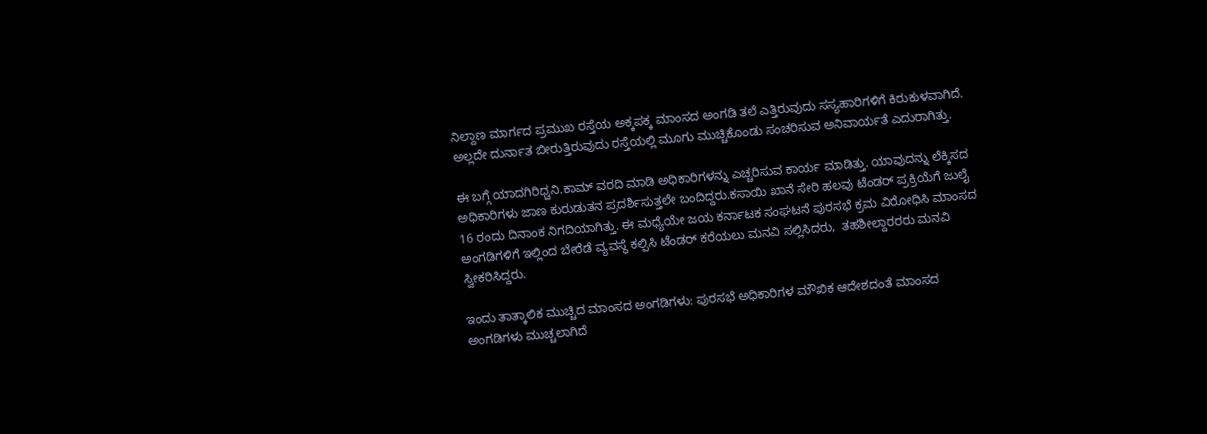ನಿಲ್ದಾಣ ಮಾರ್ಗದ ಪ್ರಮುಖ ರಸ್ತೆಯ ಅಕ್ಕಪಕ್ಕ ಮಾಂಸದ ಅಂಗಡಿ ತಲೆ ಎತ್ತಿರುವುದು ಸಸ್ಯಹಾರಿಗಳಿಗೆ ಕಿರುಕುಳವಾಗಿದೆ. ಅಲ್ಲದೇ ದುರ್ನಾತ ಬೀರುತ್ತಿರುವುದು ರಸ್ತೆಯಲ್ಲಿ ಮೂಗು ಮುಚ್ಚಿಕೊಂಡು ಸಂಚರಿಸುವ ಅನಿವಾರ್ಯತೆ ಎದುರಾಗಿತ್ತು.

ಈ ಬಗ್ಗೆ ಯಾದಗಿರಿಧ್ವನಿ.ಕಾಮ್ ವರದಿ ಮಾಡಿ ಅಧಿಕಾರಿಗಳನ್ನು ಎಚ್ಚರಿಸುವ ಕಾರ್ಯ ಮಾಡಿತ್ತು. ಯಾವುದನ್ನು ಲೆಕ್ಕಿಸದ ಅಧಿಕಾರಿಗಳು ಜಾಣ ಕುರುಡುತನ ಪ್ರದರ್ಶಿಸುತ್ತಲೇ ಬಂದಿದ್ದರು.ಕಸಾಯಿ ಖಾನೆ ಸೇರಿ ಹಲವು ಟೆಂಡರ್ ಪ್ರಕ್ರಿಯೆಗೆ ಜುಲೈ 16 ರಂದು ದಿನಾಂಕ ನಿಗದಿಯಾಗಿತ್ತು. ಈ ಮಧ್ಯೆಯೇ ಜಯ ಕರ್ನಾಟಕ ಸಂಘಟನೆ ಪುರಸಭೆ ಕ್ರಮ ವಿರೋಧಿಸಿ ಮಾಂಸದ ಅಂಗಡಿಗಳಿಗೆ ಇಲ್ಲಿಂದ ಬೇರೆಡೆ ವ್ಯವಸ್ಥೆ ಕಲ್ಪಿಸಿ ಟೆಂಡರ್ ಕರೆಯಲು ಮನವಿ ಸಲ್ಲಿಸಿದರು,  ತಹಶೀಲ್ದಾರರರು ಮನವಿ ಸ್ವೀಕರಿಸಿದ್ದರು.

ಇಂದು ತಾತ್ಕಾಲಿಕ ಮುಚ್ಚಿದ ಮಾಂಸದ ಅಂಗಡಿಗಳು: ಪುರಸಭೆ ಅಧಿಕಾರಿಗಳ ಮೌಖಿಕ ಆದೇಶದಂತೆ ಮಾಂಸದ ಅಂಗಡಿಗಳು ಮುಚ್ಚಲಾಗಿದೆ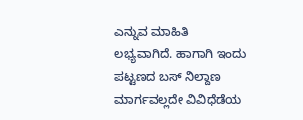ಎನ್ನುವ ಮಾಹಿತಿ ಲಭ್ಯವಾಗಿದೆ. ಹಾಗಾಗಿ ಇಂದು ಪಟ್ಟಣದ ಬಸ್ ನಿಲ್ದಾಣ ಮಾರ್ಗವಲ್ಲದೇ ವಿವಿಧೆಡೆಯ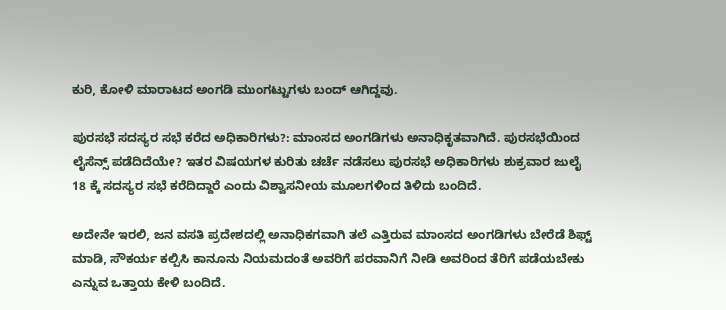ಕುರಿ, ಕೋಳಿ ಮಾರಾಟದ ಅಂಗಡಿ ಮುಂಗಟ್ಟುಗಳು ಬಂದ್ ಆಗಿದ್ದವು.

ಪುರಸಭೆ ಸದಸ್ಯರ ಸಭೆ ಕರೆದ ಅಧಿಕಾರಿಗಳು?: ಮಾಂಸದ ಅಂಗಡಿಗಳು ಅನಾಧಿಕೃತವಾಗಿದೆ. ಪುರಸಭೆಯಿಂದ ಲೈಸೆನ್ಸ್ ಪಡೆದಿದೆಯೇ? ಇತರ ವಿಷಯಗಳ ಕುರಿತು ಚರ್ಚೆ ನಡೆಸಲು ಪುರಸಭೆ ಅಧಿಕಾರಿಗಳು ಶುಕ್ರವಾರ ಜುಲೈ 18 ಕ್ಕೆ ಸದಸ್ಯರ ಸಭೆ ಕರೆದಿದ್ದಾರೆ ಎಂದು ವಿಶ್ವಾಸನೀಯ ಮೂಲಗಳಿಂದ ತಿಳಿದು ಬಂದಿದೆ.

ಅದೇನೇ ಇರಲಿ, ಜನ ವಸತಿ ಪ್ರದೇಶದಲ್ಲಿ ಅನಾಧಿಕಗವಾಗಿ ತಲೆ ಎತ್ತಿರುವ ಮಾಂಸದ ಅಂಗಡಿಗಳು ಬೇರೆಡೆ ಶಿಫ್ಟ್ ಮಾಡಿ, ಸೌಕರ್ಯ ಕಲ್ಪಿಸಿ ಕಾನೂನು ನಿಯಮದಂತೆ ಅವರಿಗೆ ಪರವಾನಿಗೆ ನೀಡಿ ಅವರಿಂದ ತೆರಿಗೆ ಪಡೆಯಬೇಕು ಎನ್ನುವ ಒತ್ತಾಯ ಕೇಳಿ ಬಂದಿದೆ.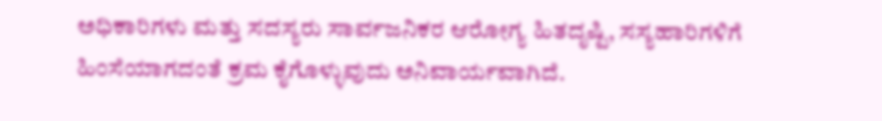ಅಧಿಕಾರಿಗಳು ಮತ್ತು ಸದಸ್ಯರು ಸಾರ್ವಜನಿಕರ ಆರೋಗ್ಯ ಹಿತದೃಷ್ಟಿ, ಸಸ್ಯಹಾರಿಗಳಿಗೆ ಹಿಂಸೆಯಾಗದಂತೆ ಕ್ರಮ ಕೈಗೊಳ್ಳುವುದು ಅನಿವಾರ್ಯವಾಗಿದೆ.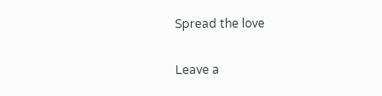Spread the love

Leave a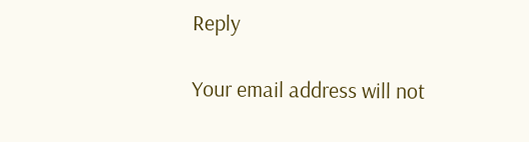Reply

Your email address will not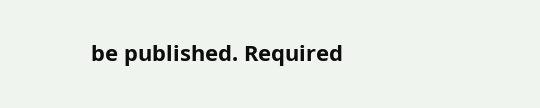be published. Required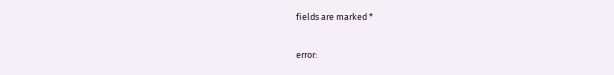fields are marked *

error: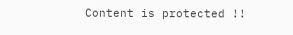Content is protected !!